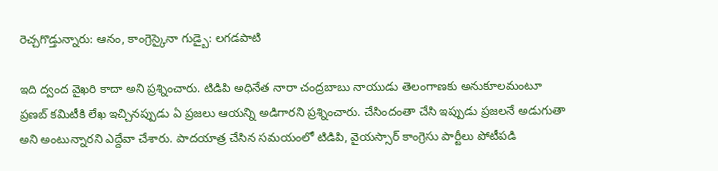రెచ్చగొడ్తున్నారు: ఆనం, కాంగ్రెస్కైనా గుడ్బై: లగడపాటి

ఇది ద్వంద వైఖరి కాదా అని ప్రశ్నించారు. టిడిపి అధినేత నారా చంద్రబాబు నాయుడు తెలంగాణకు అనుకూలమంటూ ప్రణబ్ కమిటీకి లేఖ ఇచ్చినప్పుడు ఏ ప్రజలు ఆయన్ని అడిగారని ప్రశ్నించారు. చేసిందంతా చేసి ఇప్పుడు ప్రజలనే అడుగుతా అని అంటున్నారని ఎద్దేవా చేశారు. పాదయాత్ర చేసిన సమయంలో టిడిపి, వైయస్సార్ కాంగ్రెసు పార్టీలు పోటీపడి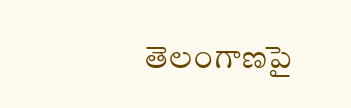తెలంగాణపై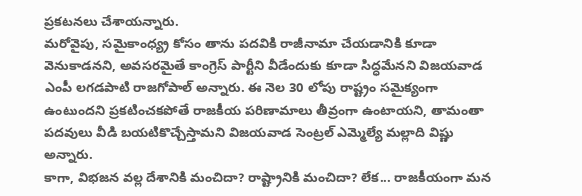ప్రకటనలు చేశాయన్నారు.
మరోవైపు, సమైకాంధ్య్ర కోసం తాను పదవికి రాజీనామా చేయడానికి కూడా వెనుకాడనని, అవసరమైతే కాంగ్రెస్ పార్టీని వీడేందుకు కూడా సిద్ధమేనని విజయవాడ ఎంపీ లగడపాటి రాజగోపాల్ అన్నారు. ఈ నెల 30 లోపు రాష్ట్రం సమైక్యంగా ఉంటుందని ప్రకటించకపోతే రాజకీయ పరిణామాలు తీవ్రంగా ఉంటాయని, తామంతా పదవులు వీడి బయటికొచ్చేస్తామని విజయవాడ సెంట్రల్ ఎమ్మెల్యే మల్లాది విష్ణు అన్నారు.
కాగా, విభజన వల్ల దేశానికి మంచిదా? రాష్ట్రానికి మంచిదా? లేక... రాజకీయంగా మన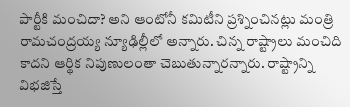పార్టీకి మంచిదా? అని ఆంటోనీ కమిటీని ప్రశ్నించినట్లు మంత్రి రామచంద్రయ్య న్యూఢిల్లీలో అన్నారు. చిన్న రాష్ట్రాలు మంచిది కాదని ఆర్థిక నిపుణులంతా చెబుతున్నారన్నారు. రాష్ట్రాన్ని విభజిస్తే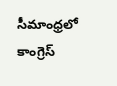సీమాంధ్రలో కాంగ్రెస్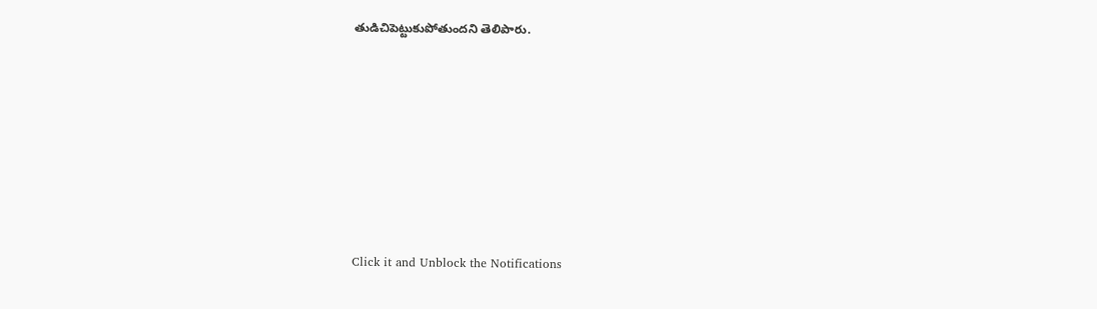తుడిచిపెట్టుకుపోతుందని తెలిపారు.












Click it and Unblock the Notifications